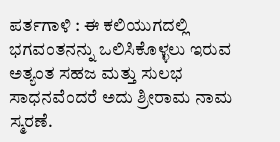ಪರ್ತಗಾಳಿ : ಈ ಕಲಿಯುಗದಲ್ಲಿ ಭಗವಂತನನ್ನು ಒಲಿಸಿಕೊಳ್ಳಲು ಇರುವ ಅತ್ಯಂತ ಸಹಜ ಮತ್ತು ಸುಲಭ ಸಾಧನವೆಂದರೆ ಅದು ಶ್ರೀರಾಮ ನಾಮ ಸ್ಮರಣೆ.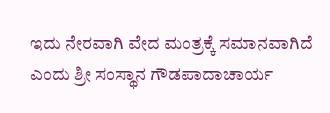ಇದು ನೇರವಾಗಿ ವೇದ ಮಂತ್ರಕ್ಕೆ ಸಮಾನವಾಗಿದೆ ಎಂದು ಶ್ರೀ ಸಂಸ್ಥಾನ ಗೌಡಪಾದಾಚಾರ್ಯ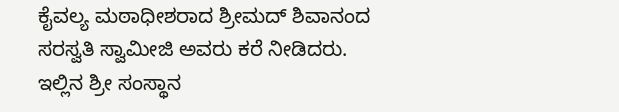ಕೈವಲ್ಯ ಮಠಾಧೀಶರಾದ ಶ್ರೀಮದ್ ಶಿವಾನಂದ ಸರಸ್ವತಿ ಸ್ವಾಮೀಜಿ ಅವರು ಕರೆ ನೀಡಿದರು. ಇಲ್ಲಿನ ಶ್ರೀ ಸಂಸ್ಥಾನ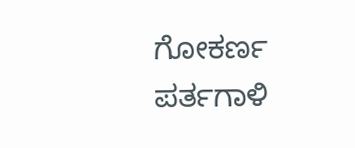ಗೋಕರ್ಣ ಪರ್ತಗಾಳಿ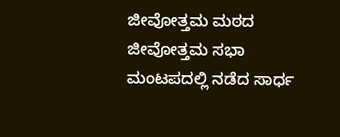ಜೀವೋತ್ತಮ ಮಠದ ಜೀವೋತ್ತಮ ಸಭಾ ಮಂಟಪದಲ್ಲಿ ನಡೆದ ಸಾರ್ಧ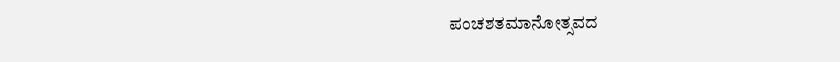ಪಂಚಶತಮಾನೋತ್ಸವದ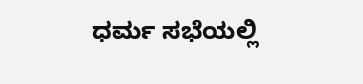ಧರ್ಮ ಸಭೆಯಲ್ಲಿ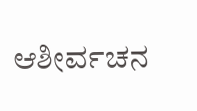ಆಶೀರ್ವಚನ